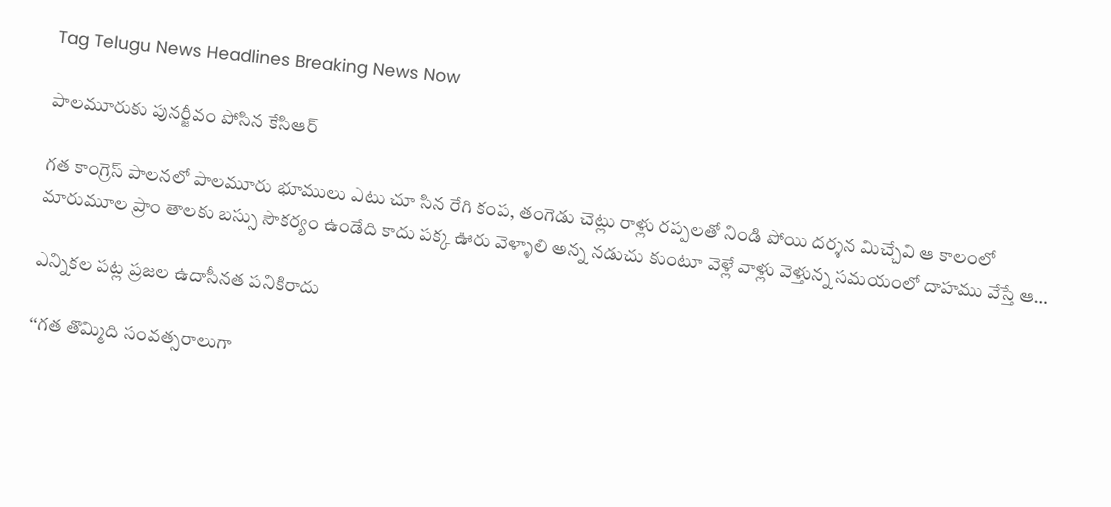Tag Telugu News Headlines Breaking News Now

పాలమూరుకు పునర్జీవం పోసిన కేసిఆర్‌

గత కాంగ్రెస్‌ పాలనలో పాలమూరు భూములు ఎటు చూ సిన రేగి కంప, తంగెడు చెట్లు రాళ్లు రప్పలతో నిండి పోయి దర్శన మిచ్చేవి ఆ కాలంలో మారుమూల ప్రాం తాలకు బస్సు సౌకర్యం ఉండేది కాదు పక్క ఊరు వెళ్ళాలి అన్న నడుచు కుంటూ వెళ్లే వాళ్లు వెళ్తున్న సమయంలో దాహము వేస్తే ఆ…

ఎన్నికల పట్ల ప్రజల ఉదాసీనత పనికిరాదు

‘‘గత తొమ్మిది సంవత్సరాలుగా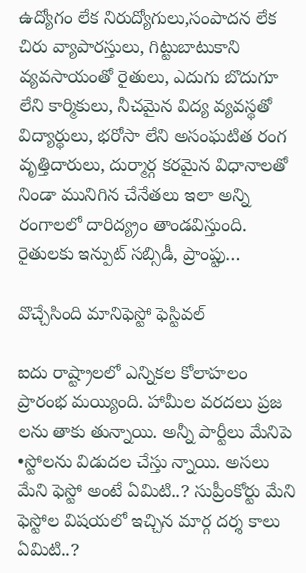ఉద్యోగం లేక నిరుద్యోగులు,సంపాదన లేక చిరు వ్యాపారస్తులు, గిట్టుబాటుకాని వ్యవసాయంతో రైతులు, ఎదుగు బొదుగూ లేని కార్మికులు, నీచమైన విద్య వ్యవస్థతో విద్యార్థులు, భరోసా లేని అసంఘటిత రంగ వృత్తిదారులు, దుర్మార్గ కరమైన విధానాలతో నిండా మునిగిన చేనేతలు ఇలా అన్ని రంగాలలో దారిద్య్రం తాండవిస్తుంది. రైతులకు ఇన్పుట్‌ ‌సబ్సిడీ, ప్రాంప్టు…

వొచ్చేసింది మానిఫెస్టో ఫెస్టివల్‌

ఐదు రాష్ట్రాలలో ఎన్నికల కోలాహలం ప్రారంభ మయ్యింది. హామీల వరదలు ప్రజ లను తాకు తున్నాయి. అన్నీ పార్టీలు మేనిపె •స్టోలను విడుదల చేస్తు న్నాయి. అసలు మేని ఫెస్టో అంటే ఏమిటి..? సుప్రీంకోర్టు మేని ఫెస్టోల విషయలో ఇచ్చిన మార్గ దర్శ కాలు ఏమిటి..?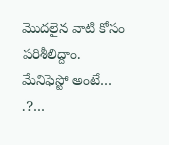మొదలైన వాటి కోసం పరిశీలిద్దాం. మేనిఫెస్టో అంటే… .?…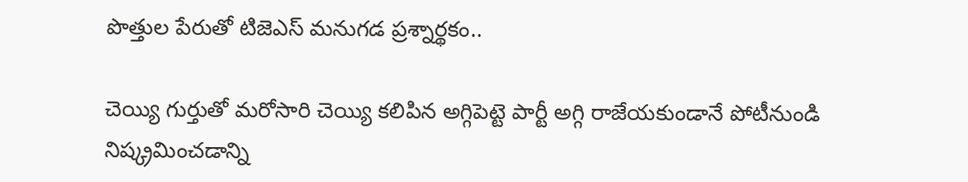పొత్తుల పేరుతో టిజెఎస్‌ ‌మనుగడ ప్రశ్నార్థకం..

చెయ్యి గుర్తుతో మరోసారి చెయ్యి కలిపిన అగ్గిపెట్టె పార్టీ అగ్గి రాజేయకుండానే పోటీనుండి నిష్క్రమించడాన్ని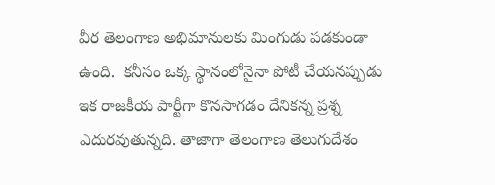వీర తెలంగాణ అభిమానులకు మింగుడు పడకుండా ఉంది.  కనీసం ఒక్క స్థానంలోనైనా పోటీ చేయనప్పుడు ఇక రాజకీయ పార్టీగా కొనసాగడం దేనికన్న ప్రశ్న ఎదురవుతున్నది. తాజాగా తెలంగాణ తెలుగుదేశం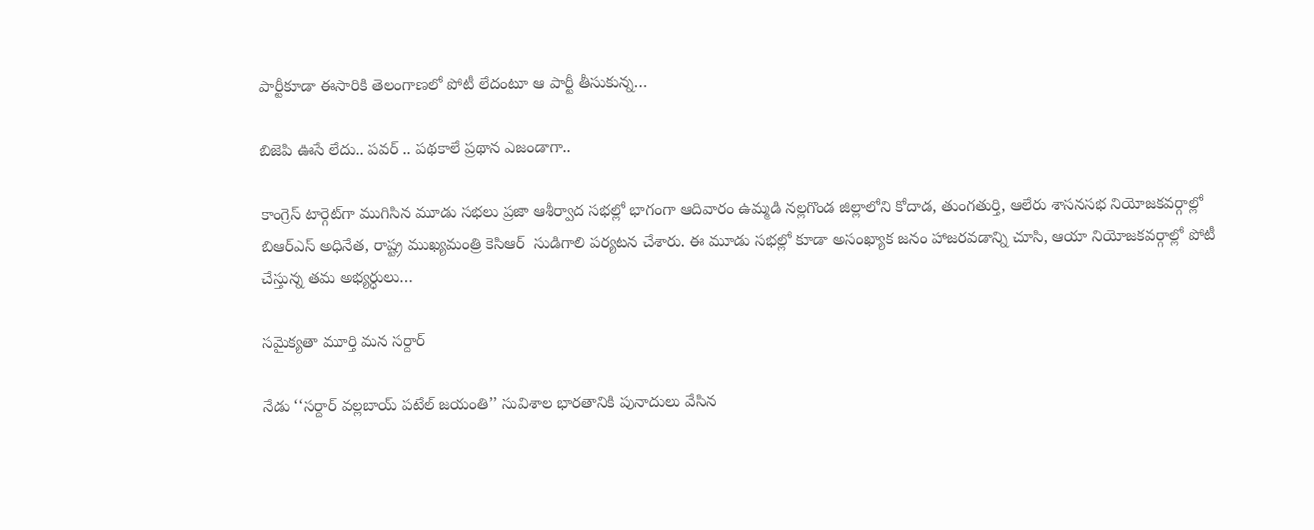పార్టీకూడా ఈసారికి తెలంగాణలో పోటీ లేదంటూ ఆ పార్టీ తీసుకున్న…

బిజెపి ఊసే లేదు.. పవర్‌ .. పథకాలే ప్రథాన ఎజండాగా..

కాంగ్రెస్‌ ‌టార్గెట్‌గా ముగిసిన మూడు సభలు ప్రజా ఆశీర్వాద సభల్లో భాగంగా ఆదివారం ఉమ్మడి నల్లగొండ జిల్లాలోని కోదాడ, తుంగతుర్తి, ఆలేరు శాసనసభ నియోజకవర్గాల్లో  బిఆర్‌ఎస్‌ అధినేత, రాష్ట్ర ముఖ్యమంత్రి కెసిఆర్‌  ‌సుడిగాలి పర్యటన చేశారు. ఈ మూడు సభల్లో కూడా అసంఖ్యాక జనం హాజరవడాన్ని చూసి, ఆయా నియోజకవర్గాల్లో పోటీ చేస్తున్న తమ అభ్యర్ధులు…

సమైక్యతా మూర్తి మన సర్దార్‌

నేడు ‘‘సర్దార్‌ వల్లబాయ్‌ పటేల్‌ జయంతి’’ సువిశాల భారతానికి పునాదులు వేసిన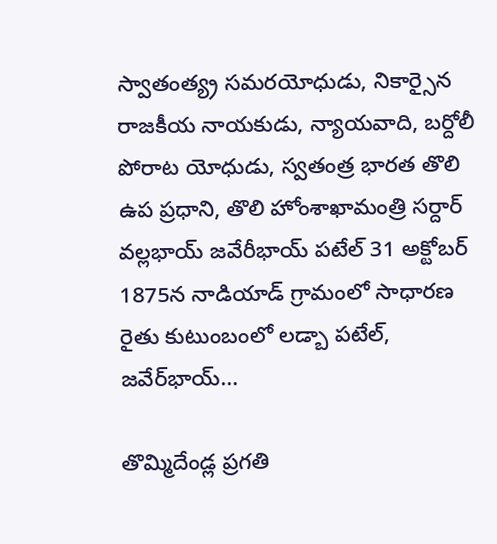స్వాతంత్య్ర సమరయోధుడు, నికార్సైన రాజకీయ నాయకుడు, న్యాయవాది, బర్దోలీ పోరాట యోధుడు, స్వతంత్ర భారత తొలి ఉప ప్రధాని, తొలి హోంశాఖామంత్రి సర్దార్‌ వల్లభాయ్‌ జవేరీభాయ్‌ పటేల్‌ 31 అక్టోబర్‌ 1875న నాడియాడ్‌ గ్రామంలో సాధారణ రైతు కుటుంబంలో లడ్బా పటేల్‌, జవేర్‌భాయ్‌…

తొమ్మిదేండ్ల ప్రగతి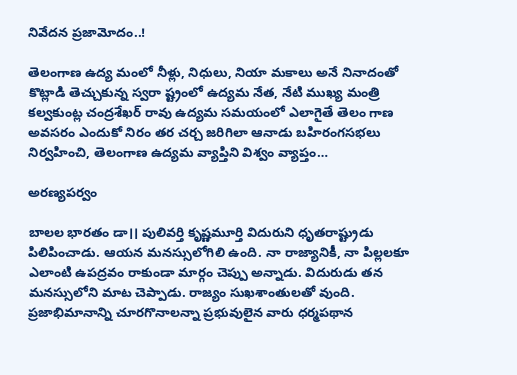నివేదన ప్రజామోదం..!

తెలంగాణ ఉద్య మంలో నీళ్లు, నిధులు, నియా మకాలు అనే నినాదంతో కొట్లాడి తెచ్చుకున్న స్వరా ష్ట్రంలో ఉద్యమ నేత, నేటి ముఖ్య మంత్రి కల్వకుంట్ల చంద్రశేఖర్‌ ‌రావు ఉద్యమ సమయంలో ఎలాగైతే తెలం గాణ అవసరం ఎందుకో నిరం తర చర్చ జరిగిలా ఆనాడు బహిరంగసభలు నిర్వహించి, తెలంగాణ ఉద్యమ వ్యాప్తిని విశ్వం వ్యాప్తం…

అరణ్యపర్వం

బాలల భారతం డా।। పులివర్తి కృష్ణమూర్తి విదురుని ధృతరాష్ట్రుడు పిలిపించాడు. ఆయన మనస్సులోగిలి ఉంది. నా రాజ్యానికీ, నా పిల్లలకూ ఎలాంటి ఉపద్రవం రాకుండా మార్గం చెప్పు అన్నాడు. విదురుడు తన మనస్సులోని మాట చెప్పాడు. రాజ్యం సుఖశాంతులతో వుంది. ప్రజాభిమానాన్ని చూరగొనాలన్నా ప్రభువులైన వారు ధర్మపథాన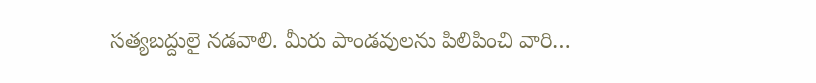సత్యబద్దులై నడవాలి. మీరు పాండవులను పిలిపించి వారి…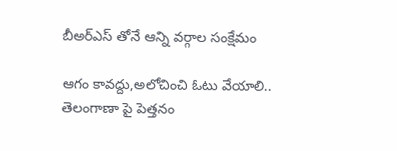బీఅర్‌ఎస్‌ ‌తోనే ఆన్ని వర్గాల సంక్షేమం

ఆగం కావద్దు,అలోచించి ఓటు వేయాలి.. తెలంగాణా పై పెత్తనం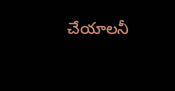చేయాలనీ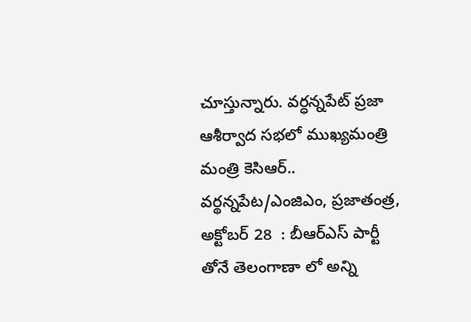చూస్తున్నారు. వర్ధన్నపేట్‌ ‌ప్రజా ఆశీర్వాద సభలో ముఖ్యమంత్రి మంత్రి కెసిఆర్‌.. వర్థన్నపేట/ఎంజిఎం, ప్రజాతంత్ర, అక్టోబర్‌ 28  : బీఆర్‌ఎస్‌ ‌పార్టీ తోనే తెలంగాణా లో అన్ని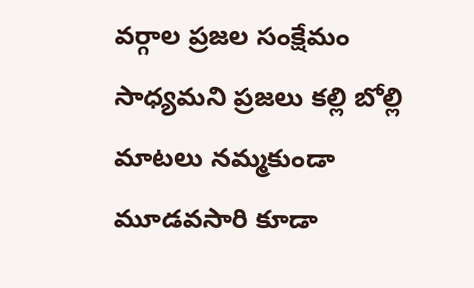వర్గాల ప్రజల సంక్షేమం సాధ్యమని ప్రజలు కల్లి బోల్లి మాటలు నమ్మకుండా మూడవసారి కూడా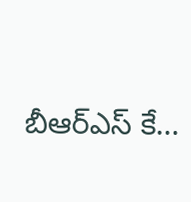బీఆర్‌ఎస్‌ ‌కే…